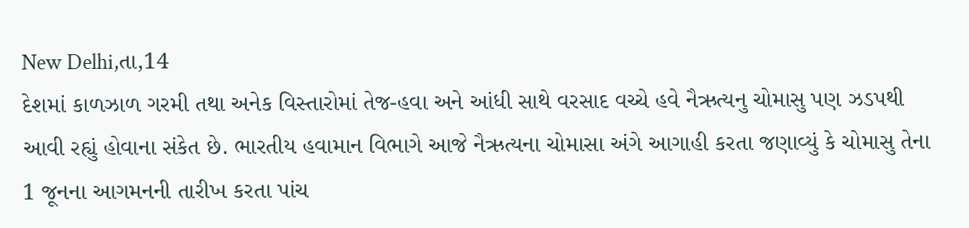New Delhi,તા,14
દેશમાં કાળઝાળ ગરમી તથા અનેક વિસ્તારોમાં તેજ-હવા અને આંધી સાથે વરસાદ વચ્ચે હવે નૈઋત્યનુ ચોમાસુ પણ ઝડપથી આવી રહ્યું હોવાના સંકેત છે. ભારતીય હવામાન વિભાગે આજે નૈઋત્યના ચોમાસા અંગે આગાહી કરતા જણાવ્યું કે ચોમાસુ તેના 1 જૂનના આગમનની તારીખ કરતા પાંચ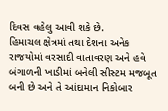દિવસ વહેલુ આવી શકે છે.
હિમાચલ ક્ષેત્રમાં તથા દેશના અનેક રાજયોમાં વરસાદી વાતાવરણ અને હવે બંગાળની ખાડીમાં બનેલી સીસ્ટમ મજબૂત બની છે અને તે આંદામાન નિકોબાર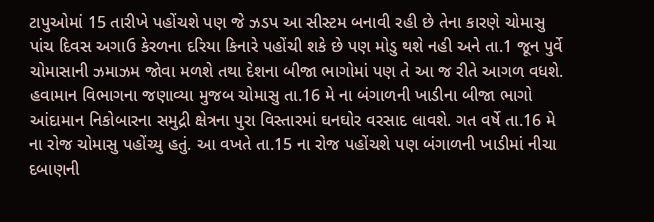ટાપુઓમાં 15 તારીખે પહોંચશે પણ જે ઝડપ આ સીસ્ટમ બનાવી રહી છે તેના કારણે ચોમાસુ પાંચ દિવસ અગાઉ કેરળના દરિયા કિનારે પહોંચી શકે છે પણ મોડુ થશે નહી અને તા.1 જૂન પુર્વે ચોમાસાની ઝમાઝમ જોવા મળશે તથા દેશના બીજા ભાગોમાં પણ તે આ જ રીતે આગળ વધશે.
હવામાન વિભાગના જણાવ્યા મુજબ ચોમાસુ તા.16 મે ના બંગાળની ખાડીના બીજા ભાગો આંદામાન નિકોબારના સમુદ્રી ક્ષેત્રના પુરા વિસ્તારમાં ઘનઘોર વરસાદ લાવશે. ગત વર્ષે તા.16 મે ના રોજ ચોમાસુ પહોંચ્યુ હતું. આ વખતે તા.15 ના રોજ પહોંચશે પણ બંગાળની ખાડીમાં નીચા દબાણની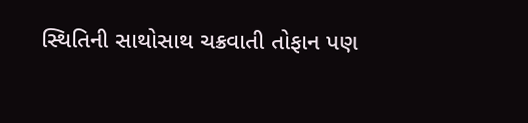સ્થિતિની સાથોસાથ ચક્રવાતી તોફાન પણ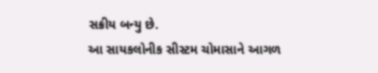સક્રીય બન્યુ છે.
આ સાયકલોનીક સીસ્ટમ ચોમાસાને આગળ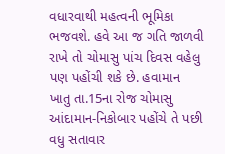વધારવાથી મહત્વની ભૂમિકા ભજવશે. હવે આ જ ગતિ જાળવી રાખે તો ચોમાસુ પાંચ દિવસ વહેલુ પણ પહોંચી શકે છે. હવામાન ખાતુ તા.15ના રોજ ચોમાસુ આંદામાન-નિકોબાર પહોંચે તે પછી વધુ સતાવાર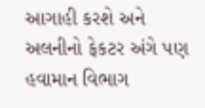આગાહી કરશે અને અલનીનો ફેકટર અંગે પણ હવામાન વિભાગ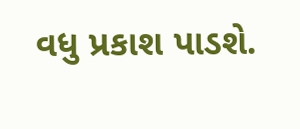વધુ પ્રકાશ પાડશે.